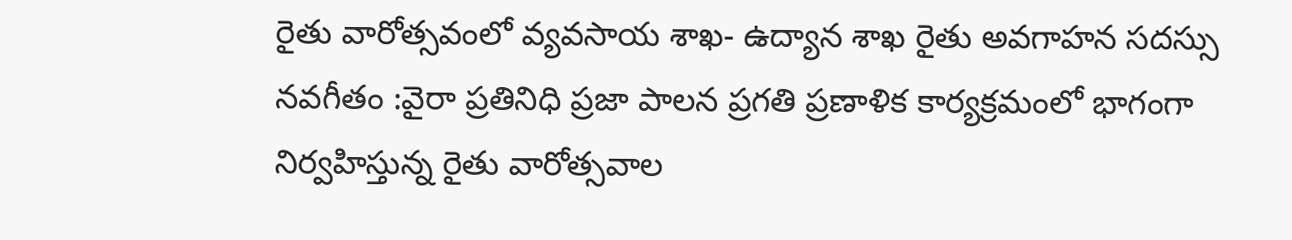రైతు వారోత్సవంలో వ్యవసాయ శాఖ- ఉద్యాన శాఖ రైతు అవగాహన సదస్సు
నవగీతం :వైరా ప్రతినిధి ప్రజా పాలన ప్రగతి ప్రణాళిక కార్యక్రమంలో భాగంగా నిర్వహిస్తున్న రైతు వారోత్సవాల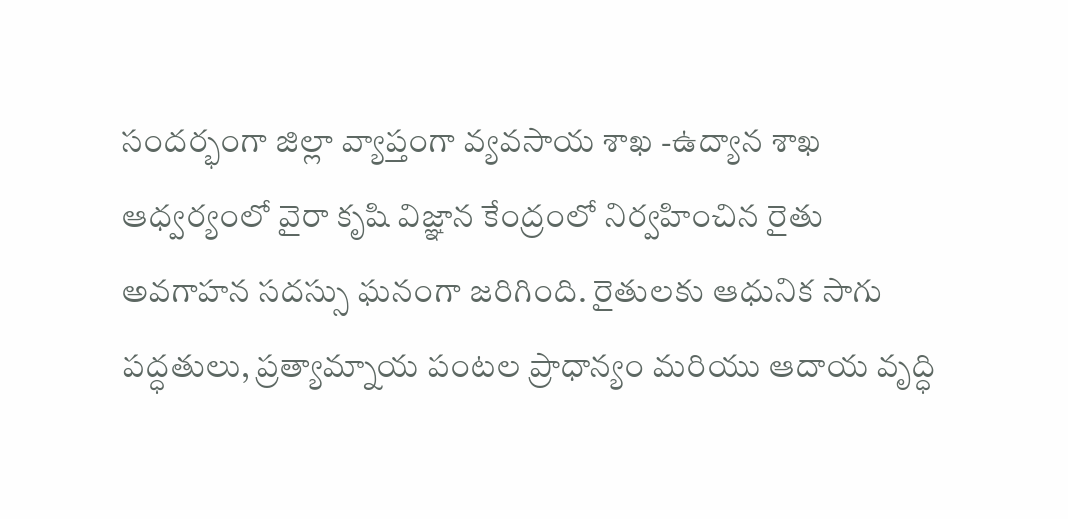సందర్భంగా జిల్లా వ్యాప్తంగా వ్యవసాయ శాఖ -ఉద్యాన శాఖ ఆధ్వర్యంలో వైరా కృషి విజ్ఞాన కేంద్రంలో నిర్వహించిన రైతు అవగాహన సదస్సు ఘనంగా జరిగింది. రైతులకు ఆధునిక సాగు పద్ధతులు, ప్రత్యామ్నాయ పంటల ప్రాధాన్యం మరియు ఆదాయ వృద్ధి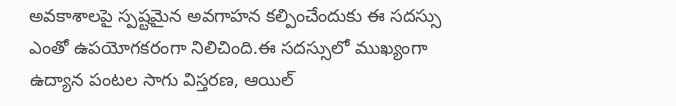అవకాశాలపై స్పష్టమైన అవగాహన కల్పించేందుకు ఈ సదస్సు ఎంతో ఉపయోగకరంగా నిలిచింది.ఈ సదస్సులో ముఖ్యంగా ఉద్యాన పంటల సాగు విస్తరణ, ఆయిల్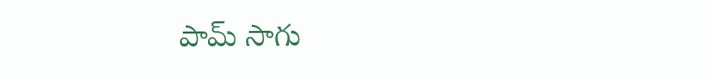పామ్ సాగు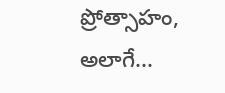ప్రోత్సాహం, అలాగే...